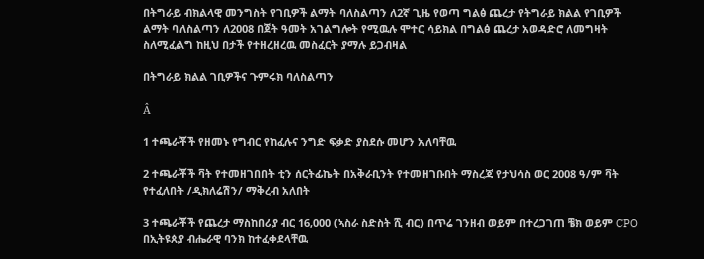በትግራይ ብክልላዊ መንግስት የገቢዎች ልማት ባለስልጣን ለ2ኛ ጊዜ የወጣ ግልፅ ጨረታ የትግራይ ክልል የገቢዎች ልማት ባለስልጣን ለ2008 በጀት ዓመት አገልግሎት የሚዉሉ ሞተር ሳይክል በግልፅ ጨረታ አወዳድሮ ለመግዛት ስለሚፈልግ ከዚህ በታች የተዘረዘረዉ መስፈርት ያማሉ ይጋብዛል

በትግራይ ክልል ገቢዎችና ጉምሩክ ባለስልጣን

Â

1 ተጫራቾች የዘመኑ የግብር የከፈሉና ንግድ ፍቃድ ያስደሱ መሆን አለባቸዉ

2 ተጫራቾች ቫት የተመዘገበበት ቲን ሰርትፊኬት በአቅራቢንት የተመዘገቡበት ማስረጃ የታህሳስ ወር 2008 ዓ/ም ቫት የተፈለበት /ዲክለሬሽን/ ማቅረብ አለበት

3 ተጫራቾች የጨረታ ማስከበሪያ ብር 16,000 (ኣስራ ስድስት ሺ ብር) በጥሬ ገንዘብ ወይም በተረጋገጠ ቼክ ወይም CPO በኢትዩጰያ ብሔራዊ ባንክ ከተፈቀደላቸዉ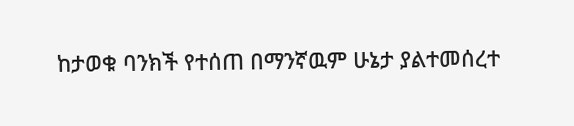ከታወቁ ባንክች የተሰጠ በማንኛዉም ሁኔታ ያልተመሰረተ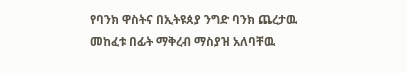የባንክ ዋስትና በኢትዩጰያ ንግድ ባንክ ጨረታዉ መከፈቱ በፊት ማቅረብ ማስያዝ አለባቸዉ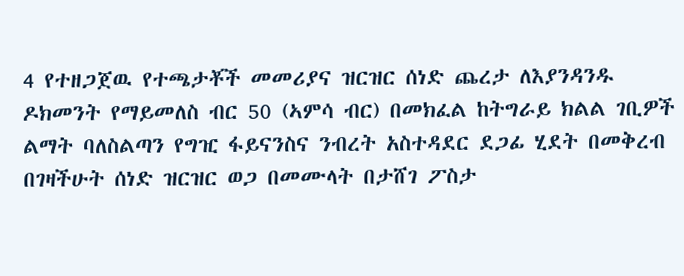4 የተዘጋጀዉ የተጫታቾች መመሪያና ዝርዝር ሰነድ ጨረታ ለእያንዳንዱ ዶክመንት የማይመለስ ብር 50 (ኣምሳ ብር) በመክፈል ከትግራይ ክልል ገቢዎች ልማት ባለስልጣን የግዢ ፋይናንስና ንብረት አስተዳደር ደጋፊ ሂደት በመቅረብ በገዛችሁት ሰነድ ዝርዝር ወጋ በመሙላት በታሸገ ፖስታ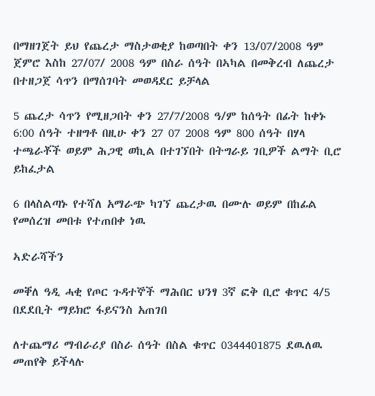በማዘገጀት ይህ የጨረታ ማስታወቂያ ከወጣበት ቀን 13/07/2008 ዓም ጀምሮ እስከ 27/07/ 2008 ዓም በስራ ሰዓት በኣካል በመቅረብ ለጨረታ በተዘጋጀ ሳጥን በማሰገባት መወዳደር ይቻላል

5 ጨረታ ሳጥን የሚዘጋበት ቀን 27/7/2008 ዓ/ም ከሰዓት በፊት ከቀኑ 6:00 ሰዓት ተዘግቶ በዚሁ ቀን 27 07 2008 ዓም 800 ሰዓት በሃላ ተጫራቾች ወይም ሕጋዊ ወኪል በተገኘበት በትግራይ ገቢዎች ልማት ቢሮ ይከፈታል

6 በላስልጣኑ የተሻለ አማራጭ ካገኘ ጨረታዉ በሙሉ ወይም በከፊል የመሰረዝ መበቱ የተጠበቀ ነዉ

ኣድራሻችን

መቐለ ዓዲ ሓቂ የጦር ጉዳተኞች ማሕበር ህንፃ 3ኛ ፎቅ ቢሮ ቁጥር 4/5 በደደቢት ማይክሮ ፋይናንስ አጠገበ

ለተጨማሪ ማብራሪያ በስራ ሰዓት በስል ቁጥር 0344401875 ደዉለዉ መጠየቅ ይችላሉ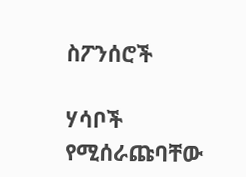ስፖንሰሮች

ሃሳቦች የሚሰራጩባቸው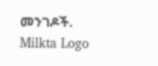መንገዶች.
Milkta Logo